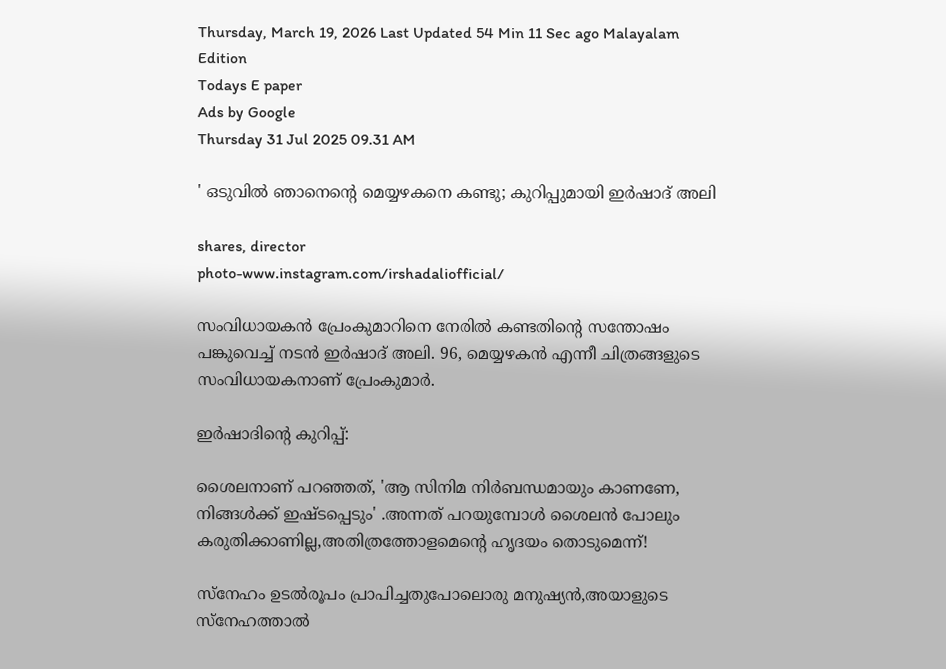Thursday, March 19, 2026 Last Updated 54 Min 11 Sec ago Malayalam Edition
Todays E paper
Ads by Google
Thursday 31 Jul 2025 09.31 AM

' ഒടുവില്‍ ഞാനെന്റെ മെയ്യഴകനെ കണ്ടു; കുറിപ്പുമായി ഇര്‍ഷാദ് അലി

shares, director
photo-www.instagram.com/irshadaliofficial/

സംവിധായകന്‍ പ്രേംകുമാറിനെ നേരില്‍ കണ്ടതിന്റെ സന്തോഷം പങ്കുവെച്ച് നടന്‍ ഇര്‍ഷാദ് അലി. 96, മെയ്യഴകന്‍ എന്നീ ചിത്രങ്ങളുടെ സംവിധായകനാണ് പ്രേംകുമാര്‍.

ഇര്‍ഷാദിന്റെ കുറിപ്പ്:

ശൈലനാണ് പറഞ്ഞത്, 'ആ സിനിമ നിര്‍ബന്ധമായും കാണണേ, നിങ്ങള്‍ക്ക് ഇഷ്ടപ്പെടും' .അന്നത് പറയുമ്പോള്‍ ശൈലന്‍ പോലും കരുതിക്കാണില്ല,അതിത്രത്തോളമെന്റെ ഹൃദയം തൊടുമെന്ന്!

സ്‌നേഹം ഉടല്‍രൂപം പ്രാപിച്ചതുപോലൊരു മനുഷ്യന്‍,അയാളുടെ സ്‌നേഹത്താല്‍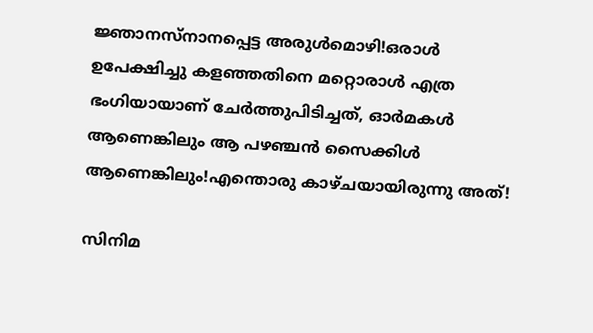ജ്ഞാനസ്‌നാനപ്പെട്ട അരുള്‍മൊഴി!ഒരാള്‍ ഉപേക്ഷിച്ചു കളഞ്ഞതിനെ മറ്റൊരാള്‍ എത്ര ഭംഗിയായാണ് ചേര്‍ത്തുപിടിച്ചത്, ഓര്‍മകള്‍ ആണെങ്കിലും ആ പഴഞ്ചന്‍ സൈക്കിള്‍ ആണെങ്കിലും!എന്തൊരു കാഴ്ചയായിരുന്നു അത്!

സിനിമ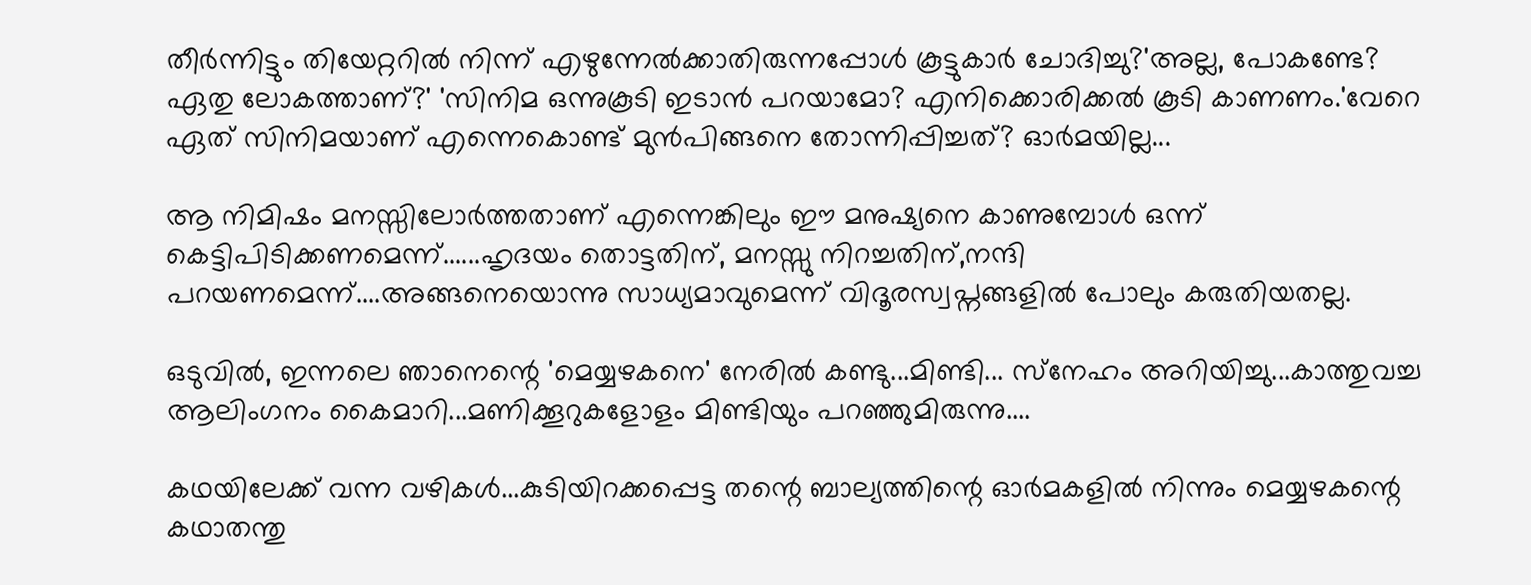തീര്‍ന്നിട്ടും തിയേറ്ററില്‍ നിന്ന് എഴുന്നേല്‍ക്കാതിരുന്നപ്പോള്‍ കൂട്ടുകാര്‍ ചോദിച്ചു?'അല്ല, പോകണ്ടേ? ഏതു ലോകത്താണ്?' 'സിനിമ ഒന്നുകൂടി ഇടാന്‍ പറയാമോ? എനിക്കൊരിക്കല്‍ കൂടി കാണണം.'വേറെ ഏത് സിനിമയാണ് എന്നെകൊണ്ട് മുന്‍പിങ്ങനെ തോന്നിപ്പിച്ചത്? ഓര്‍മയില്ല...

ആ നിമിഷം മനസ്സിലോര്‍ത്തതാണ് എന്നെങ്കിലും ഈ മനുഷ്യനെ കാണുമ്പോള്‍ ഒന്ന് കെട്ടിപിടിക്കണമെന്ന്......ഹൃദയം തൊട്ടതിന്, മനസ്സു നിറച്ചതിന്,നന്ദി പറയണമെന്ന്....അങ്ങനെയൊന്നു സാധ്യമാവുമെന്ന് വിദൂരസ്വപ്നങ്ങളില്‍ പോലും കരുതിയതല്ല.

ഒടുവില്‍, ഇന്നലെ ഞാനെന്റെ 'മെയ്യഴകനെ' നേരില്‍ കണ്ടു...മിണ്ടി... സ്‌നേഹം അറിയിച്ചു...കാത്തുവച്ച ആലിംഗനം കൈമാറി...മണിക്കൂറുകളോളം മിണ്ടിയും പറഞ്ഞുമിരുന്നു....

കഥയിലേക്ക് വന്ന വഴികള്‍...കുടിയിറക്കപ്പെട്ട തന്റെ ബാല്യത്തിന്റെ ഓര്‍മകളില്‍ നിന്നും മെയ്യഴകന്റെ കഥാതന്തു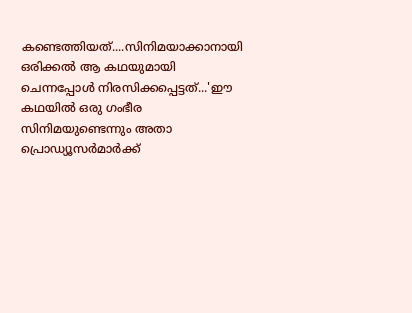കണ്ടെത്തിയത്....സിനിമയാക്കാനായി ഒരിക്കല്‍ ആ കഥയുമായി ചെന്നപ്പോള്‍ നിരസിക്കപ്പെട്ടത്...'ഈ കഥയില്‍ ഒരു ഗംഭീര സിനിമയുണ്ടെന്നും അതാ പ്രൊഡ്യൂസര്‍മാര്‍ക്ക്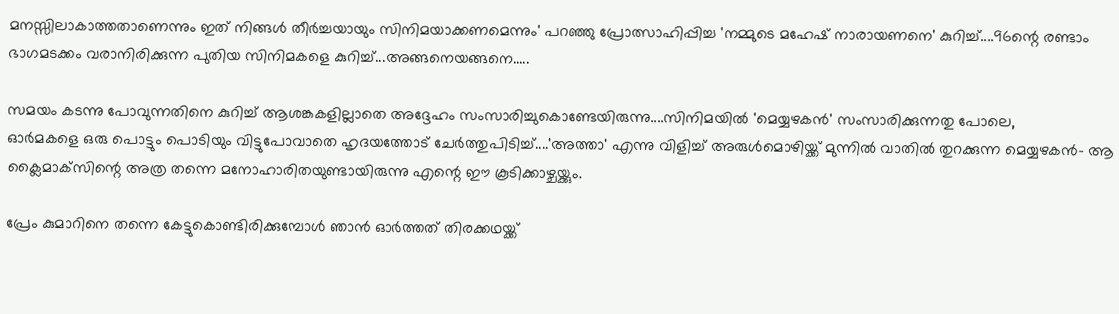മനസ്സിലാകാത്തതാണെന്നും ഇത് നിങ്ങള്‍ തീര്‍ച്ചയായും സിനിമയാക്കണമെന്നും' പറഞ്ഞു പ്രോത്സാഹിപ്പിച്ച 'നമ്മുടെ മഹേഷ് നാരായണനെ' കുറിച്ച്....96ന്റെ രണ്ടാം ഭാഗമടക്കം വരാനിരിക്കുന്ന പുതിയ സിനിമകളെ കുറിച്ച്...അങ്ങനെയങ്ങനെ.....

സമയം കടന്നു പോവുന്നതിനെ കുറിച്ച് ആശങ്കകളില്ലാതെ അദ്ദേഹം സംസാരിച്ചുകൊണ്ടേയിരുന്നു....സിനിമയില്‍ 'മെയ്യഴകന്‍' സംസാരിക്കുന്നതു പോലെ,
ഓര്‍മകളെ ഒരു പൊട്ടും പൊടിയും വിട്ടുപോവാതെ ഹൃദയത്തോട് ചേര്‍ത്തുപിടിച്ച്....'അത്താ' എന്നു വിളിച്ച് അരുള്‍മൊഴിയ്ക്ക് മുന്നില്‍ വാതില്‍ തുറക്കുന്ന മെയ്യഴകന്‍- ആ ക്ലൈമാക്‌സിന്റെ അത്ര തന്നെ മനോഹാരിതയുണ്ടായിരുന്നു എന്റെ ഈ കൂടിക്കാഴ്ചയ്ക്കും.

പ്രേം കുമാറിനെ തന്നെ കേട്ടുകൊണ്ടിരിക്കുമ്പോള്‍ ഞാന്‍ ഓര്‍ത്തത് തിരക്കഥയ്ക്ക്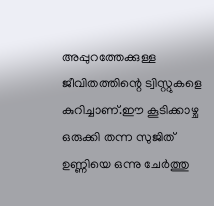അപ്പുറത്തേക്കുള്ള ജീവിതത്തിന്റെ ട്വിസ്റ്റുകളെ കുറിച്ചാണ്.ഈ കൂടിക്കാഴ്ച ഒരുക്കി തന്ന സുജിത് ഉണ്ണിയെ ഒന്നു ചേര്‍ത്തു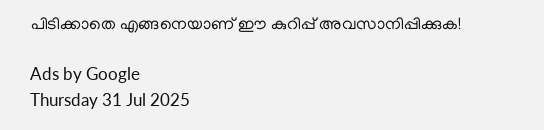പിടിക്കാതെ എങ്ങനെയാണ് ഈ കുറിപ്പ് അവസാനിപ്പിക്കുക!

Ads by Google
Thursday 31 Jul 2025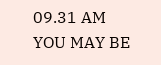09.31 AM
YOU MAY BE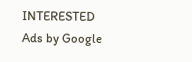INTERESTED
Ads by Google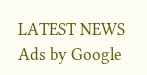LATEST NEWS
Ads by Google